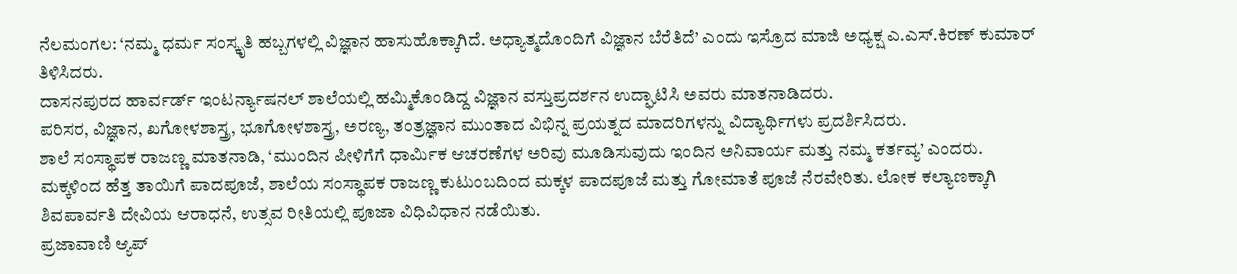ನೆಲಮಂಗಲ: ‘ನಮ್ಮ ಧರ್ಮ ಸಂಸ್ಕೃತಿ ಹಬ್ಬಗಳಲ್ಲಿ ವಿಜ್ಞಾನ ಹಾಸುಹೊಕ್ಕಾಗಿದೆ. ಅಧ್ಯಾತ್ಮದೊಂದಿಗೆ ವಿಜ್ಞಾನ ಬೆರೆತಿದೆ’ ಎಂದು ಇಸ್ರೊದ ಮಾಜಿ ಅಧ್ಯಕ್ಷ ಎ.ಎಸ್.ಕಿರಣ್ ಕುಮಾರ್ ತಿಳಿಸಿದರು.
ದಾಸನಪುರದ ಹಾರ್ವರ್ಡ್ ಇಂಟರ್ನ್ಯಾಷನಲ್ ಶಾಲೆಯಲ್ಲಿ ಹಮ್ಮಿಕೊಂಡಿದ್ದ ವಿಜ್ಞಾನ ವಸ್ತುಪ್ರದರ್ಶನ ಉದ್ಘಾಟಿಸಿ ಅವರು ಮಾತನಾಡಿದರು.
ಪರಿಸರ, ವಿಜ್ಞಾನ, ಖಗೋಳಶಾಸ್ತ್ರ, ಭೂಗೋಳಶಾಸ್ತ್ರ, ಅರಣ್ಯ, ತಂತ್ರಜ್ಞಾನ ಮುಂತಾದ ವಿಭಿನ್ನ ಪ್ರಯತ್ನದ ಮಾದರಿಗಳನ್ನು ವಿದ್ಯಾರ್ಥಿಗಳು ಪ್ರದರ್ಶಿಸಿದರು.
ಶಾಲೆ ಸಂಸ್ಥಾಪಕ ರಾಜಣ್ಣ ಮಾತನಾಡಿ, ‘ಮುಂದಿನ ಪೀಳಿಗೆಗೆ ಧಾರ್ಮಿಕ ಆಚರಣೆಗಳ ಅರಿವು ಮೂಡಿಸುವುದು ಇಂದಿನ ಅನಿವಾರ್ಯ ಮತ್ತು ನಮ್ಮ ಕರ್ತವ್ಯ’ ಎಂದರು.
ಮಕ್ಕಳಿಂದ ಹೆತ್ತ ತಾಯಿಗೆ ಪಾದಪೂಜೆ, ಶಾಲೆಯ ಸಂಸ್ಥಾಪಕ ರಾಜಣ್ಣ ಕುಟುಂಬದಿಂದ ಮಕ್ಕಳ ಪಾದಪೂಜೆ ಮತ್ತು ಗೋಮಾತೆ ಪೂಜೆ ನೆರವೇರಿತು. ಲೋಕ ಕಲ್ಯಾಣಕ್ಕಾಗಿ ಶಿವಪಾರ್ವತಿ ದೇವಿಯ ಆರಾಧನೆ, ಉತ್ಸವ ರೀತಿಯಲ್ಲಿ ಪೂಜಾ ವಿಧಿವಿಧಾನ ನಡೆಯಿತು.
ಪ್ರಜಾವಾಣಿ ಆ್ಯಪ್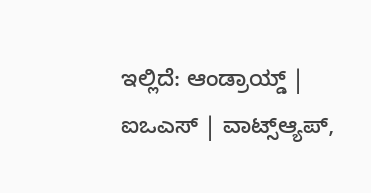ಇಲ್ಲಿದೆ: ಆಂಡ್ರಾಯ್ಡ್ | ಐಒಎಸ್ | ವಾಟ್ಸ್ಆ್ಯಪ್,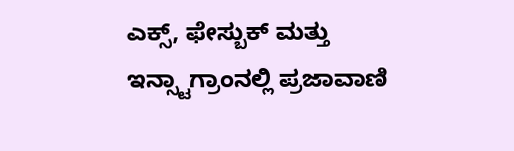ಎಕ್ಸ್, ಫೇಸ್ಬುಕ್ ಮತ್ತು ಇನ್ಸ್ಟಾಗ್ರಾಂನಲ್ಲಿ ಪ್ರಜಾವಾಣಿ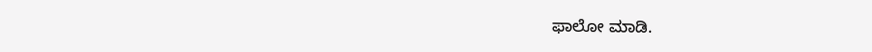ಫಾಲೋ ಮಾಡಿ.